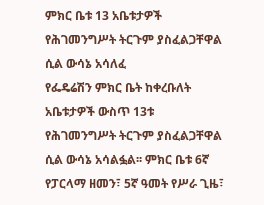ምክር ቤቱ 13 አቤቱታዎች የሕገመንግሥት ትርጉም ያስፈልጋቸዋል ሲል ውሳኔ አሳለፈ
የፌዴሬሽን ምክር ቤት ከቀረቡለት አቤቱታዎች ውስጥ 13ቱ የሕገመንግሥት ትርጉም ያስፈልጋቸዋል ሲል ውሳኔ አሳልፏል፡፡ ምክር ቤቱ 6ኛ የፓርላማ ዘመን፣ 5ኛ ዓመት የሥራ ጊዜ፣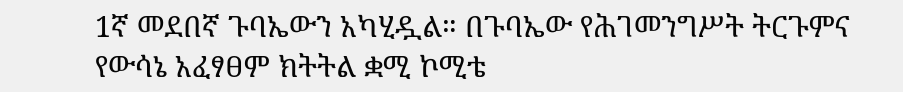1ኛ መደበኛ ጉባኤውን አካሂዷል። በጉባኤው የሕገመንግሥት ትርጉምና የውሳኔ አፈፃፀም ክትትል ቋሚ ኮሚቴ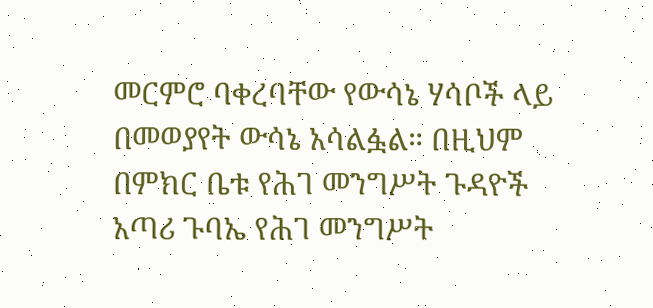መርምሮ ባቀረባቸው የውሳኔ ሃሳቦች ላይ በመወያየት ውሳኔ አሳልፏል። በዚህም በምክር ቤቱ የሕገ መንግሥት ጉዳዮች አጣሪ ጉባኤ የሕገ መንግሥት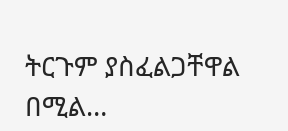ትርጉም ያስፈልጋቸዋል በሚል…